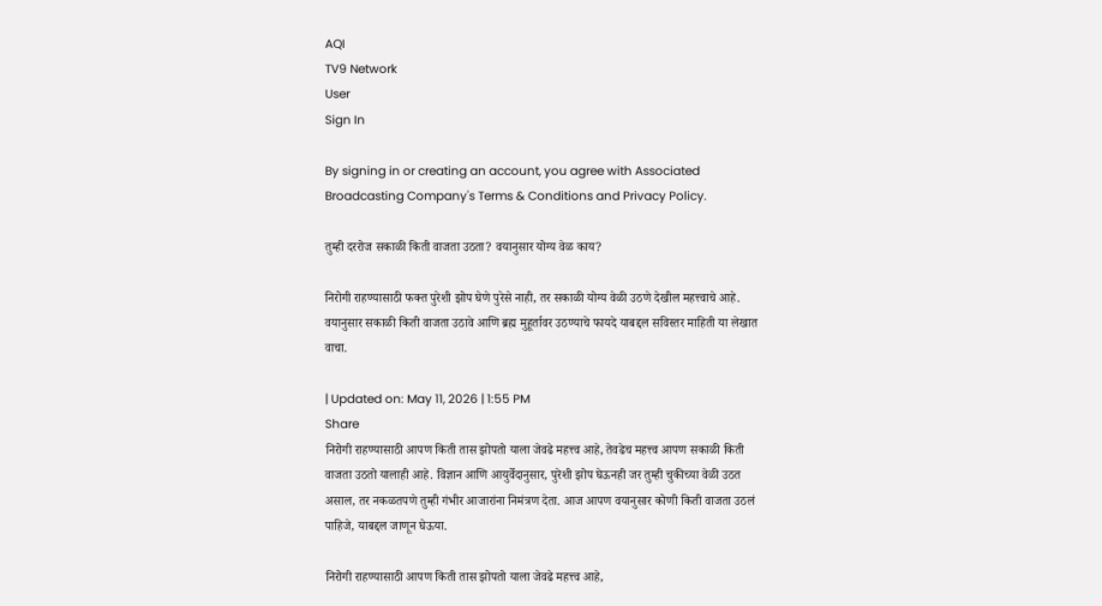AQI
TV9 Network
User
Sign In

By signing in or creating an account, you agree with Associated Broadcasting Company's Terms & Conditions and Privacy Policy.

तुम्ही दररोज सकाळी किती वाजता उठता? वयानुसार योग्य वेळ काय?

निरोगी राहण्यासाठी फक्त पुरेशी झोप घेणे पुरेसे नाही, तर सकाळी योग्य वेळी उठणे देखील महत्त्वाचे आहे. वयानुसार सकाळी किती वाजता उठावे आणि ब्रह्म मुहूर्तावर उठण्याचे फायदे याबद्दल सविस्तर माहिती या लेखात वाचा.

| Updated on: May 11, 2026 | 1:55 PM
Share
निरोगी राहण्यासाठी आपण किती तास झोपतो याला जेवढे महत्त्व आहे, तेवढेच महत्त्व आपण सकाळी किती वाजता उठतो यालाही आहे. विज्ञान आणि आयुर्वेदानुसार, पुरेशी झोप घेऊनही जर तुम्ही चुकीच्या वेळी उठत असाल, तर नकळतपणे तुम्ही गंभीर आजारांना निमंत्रण देता. आज आपण वयानुसार कोणी किती वाजता उठलं पाहिजे, याबद्दल जाणून घेऊया.

निरोगी राहण्यासाठी आपण किती तास झोपतो याला जेवढे महत्त्व आहे,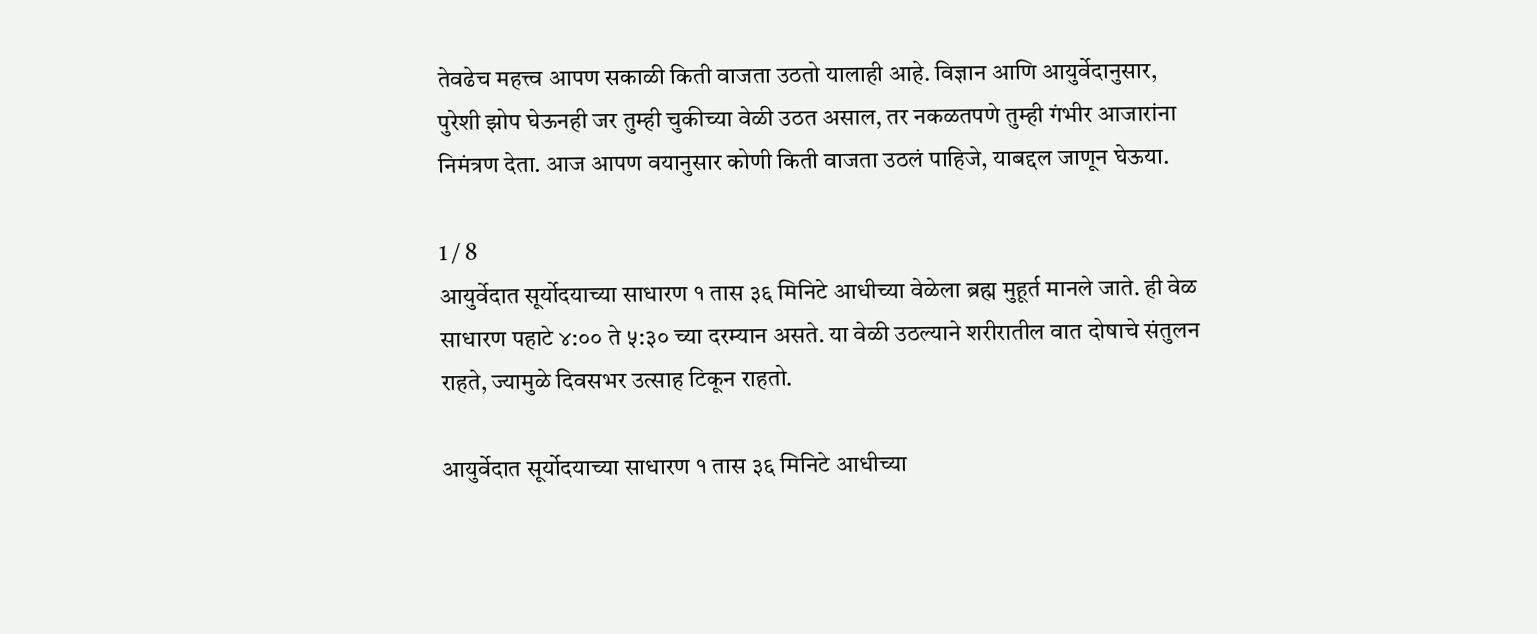तेवढेच महत्त्व आपण सकाळी किती वाजता उठतो यालाही आहे. विज्ञान आणि आयुर्वेदानुसार, पुरेशी झोप घेऊनही जर तुम्ही चुकीच्या वेळी उठत असाल, तर नकळतपणे तुम्ही गंभीर आजारांना निमंत्रण देता. आज आपण वयानुसार कोणी किती वाजता उठलं पाहिजे, याबद्दल जाणून घेऊया.

1 / 8
आयुर्वेदात सूर्योदयाच्या साधारण १ तास ३६ मिनिटे आधीच्या वेळेला ब्रह्म मुहूर्त मानले जाते. ही वेळ साधारण पहाटे ४:०० ते ५:३० च्या दरम्यान असते. या वेळी उठल्याने शरीरातील वात दोषाचे संतुलन राहते, ज्यामुळे दिवसभर उत्साह टिकून राहतो.

आयुर्वेदात सूर्योदयाच्या साधारण १ तास ३६ मिनिटे आधीच्या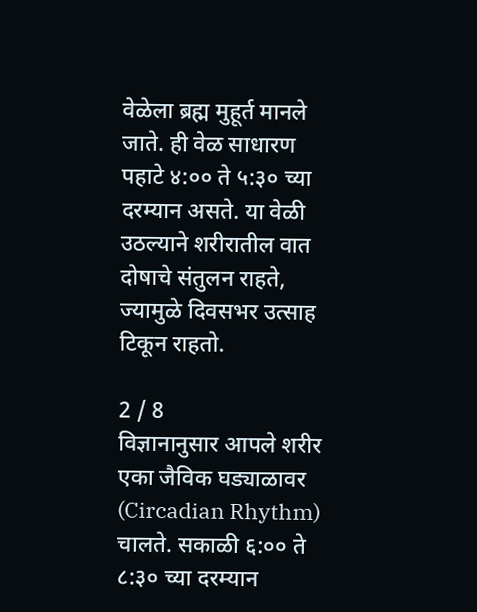वेळेला ब्रह्म मुहूर्त मानले जाते. ही वेळ साधारण पहाटे ४:०० ते ५:३० च्या दरम्यान असते. या वेळी उठल्याने शरीरातील वात दोषाचे संतुलन राहते, ज्यामुळे दिवसभर उत्साह टिकून राहतो.

2 / 8
विज्ञानानुसार आपले शरीर एका जैविक घड्याळावर (Circadian Rhythm) चालते. सकाळी ६:०० ते ८:३० च्या दरम्यान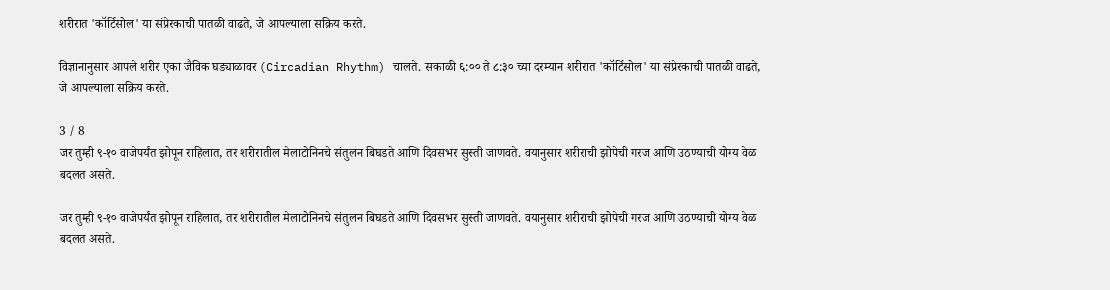शरीरात 'कॉर्टिसोल' या संप्रेरकाची पातळी वाढते, जे आपल्याला सक्रिय करते.

विज्ञानानुसार आपले शरीर एका जैविक घड्याळावर (Circadian Rhythm) चालते. सकाळी ६:०० ते ८:३० च्या दरम्यान शरीरात 'कॉर्टिसोल' या संप्रेरकाची पातळी वाढते, जे आपल्याला सक्रिय करते.

3 / 8
जर तुम्ही ९-१० वाजेपर्यंत झोपून राहिलात, तर शरीरातील मेलाटोनिनचे संतुलन बिघडते आणि दिवसभर सुस्ती जाणवते. वयानुसार शरीराची झोपेची गरज आणि उठण्याची योग्य वेळ बदलत असते.

जर तुम्ही ९-१० वाजेपर्यंत झोपून राहिलात, तर शरीरातील मेलाटोनिनचे संतुलन बिघडते आणि दिवसभर सुस्ती जाणवते. वयानुसार शरीराची झोपेची गरज आणि उठण्याची योग्य वेळ बदलत असते.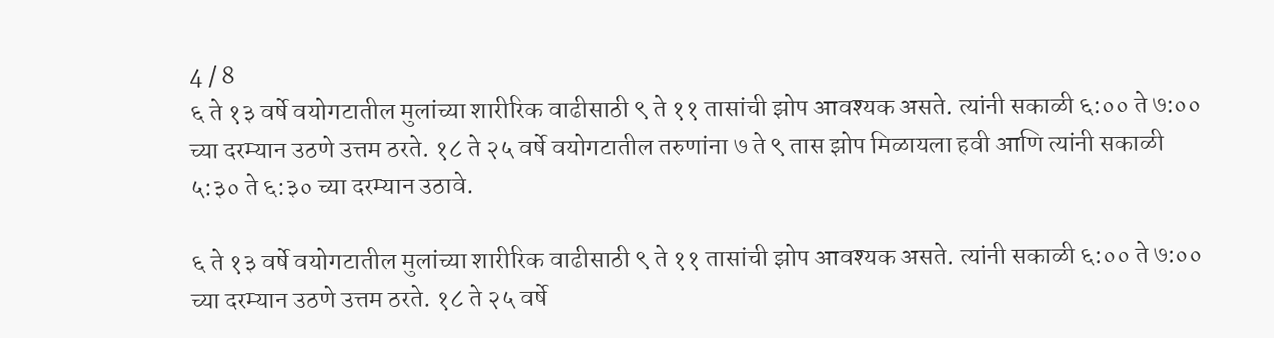4 / 8
६ ते १३ वर्षे वयोगटातील मुलांच्या शारीरिक वाढीसाठी ९ ते ११ तासांची झोप आवश्यक असते. त्यांनी सकाळी ६:०० ते ७:०० च्या दरम्यान उठणे उत्तम ठरते. १८ ते २५ वर्षे वयोगटातील तरुणांना ७ ते ९ तास झोप मिळायला हवी आणि त्यांनी सकाळी ५:३० ते ६:३० च्या दरम्यान उठावे.

६ ते १३ वर्षे वयोगटातील मुलांच्या शारीरिक वाढीसाठी ९ ते ११ तासांची झोप आवश्यक असते. त्यांनी सकाळी ६:०० ते ७:०० च्या दरम्यान उठणे उत्तम ठरते. १८ ते २५ वर्षे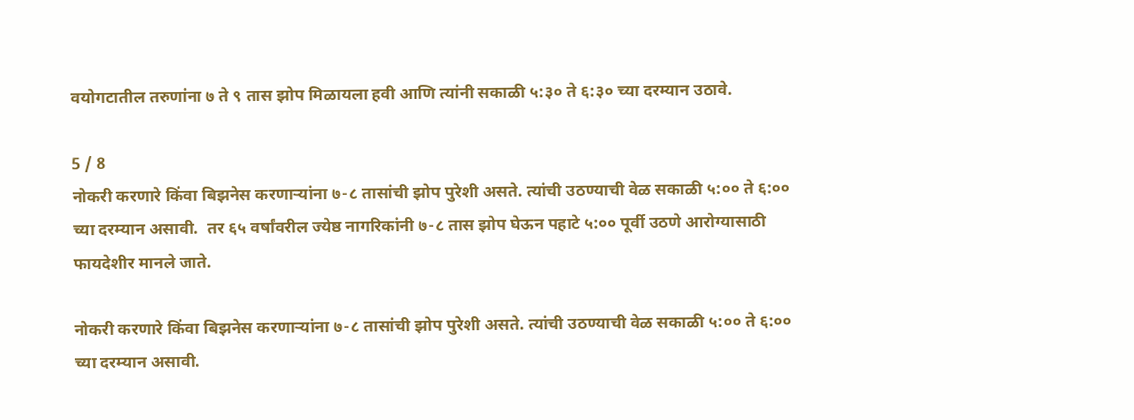वयोगटातील तरुणांना ७ ते ९ तास झोप मिळायला हवी आणि त्यांनी सकाळी ५:३० ते ६:३० च्या दरम्यान उठावे.

5 / 8
नोकरी करणारे किंवा बिझनेस करणाऱ्यांना ७-८ तासांची झोप पुरेशी असते. त्यांची उठण्याची वेळ सकाळी ५:०० ते ६:०० च्या दरम्यान असावी.  तर ६५ वर्षांवरील ज्येष्ठ नागरिकांनी ७-८ तास झोप घेऊन पहाटे ५:०० पूर्वी उठणे आरोग्यासाठी फायदेशीर मानले जाते.

नोकरी करणारे किंवा बिझनेस करणाऱ्यांना ७-८ तासांची झोप पुरेशी असते. त्यांची उठण्याची वेळ सकाळी ५:०० ते ६:०० च्या दरम्यान असावी.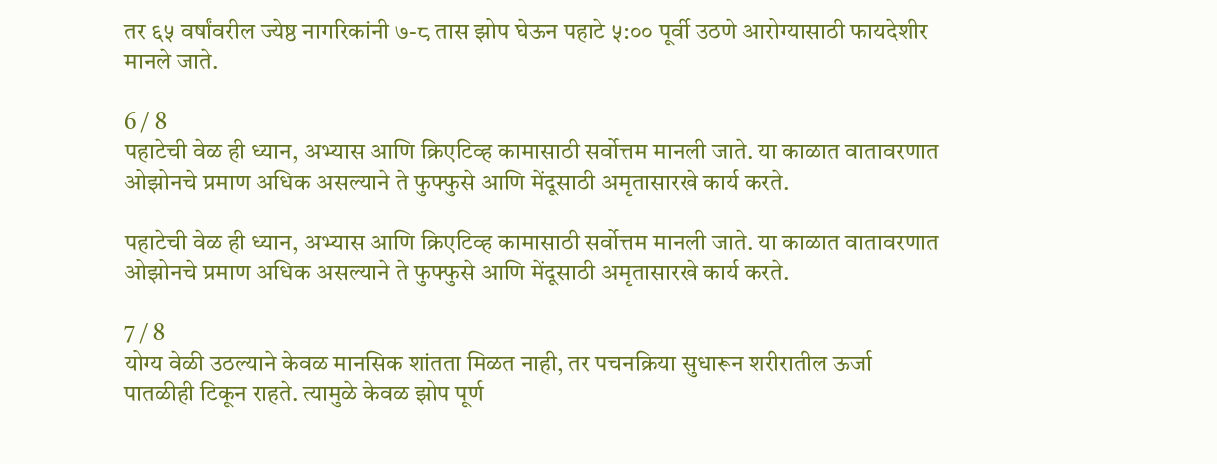तर ६५ वर्षांवरील ज्येष्ठ नागरिकांनी ७-८ तास झोप घेऊन पहाटे ५:०० पूर्वी उठणे आरोग्यासाठी फायदेशीर मानले जाते.

6 / 8
पहाटेची वेळ ही ध्यान, अभ्यास आणि क्रिएटिव्ह कामासाठी सर्वोत्तम मानली जाते. या काळात वातावरणात ओझोनचे प्रमाण अधिक असल्याने ते फुफ्फुसे आणि मेंदूसाठी अमृतासारखे कार्य करते.

पहाटेची वेळ ही ध्यान, अभ्यास आणि क्रिएटिव्ह कामासाठी सर्वोत्तम मानली जाते. या काळात वातावरणात ओझोनचे प्रमाण अधिक असल्याने ते फुफ्फुसे आणि मेंदूसाठी अमृतासारखे कार्य करते.

7 / 8
योग्य वेळी उठल्याने केवळ मानसिक शांतता मिळत नाही, तर पचनक्रिया सुधारून शरीरातील ऊर्जा पातळीही टिकून राहते. त्यामुळे केवळ झोप पूर्ण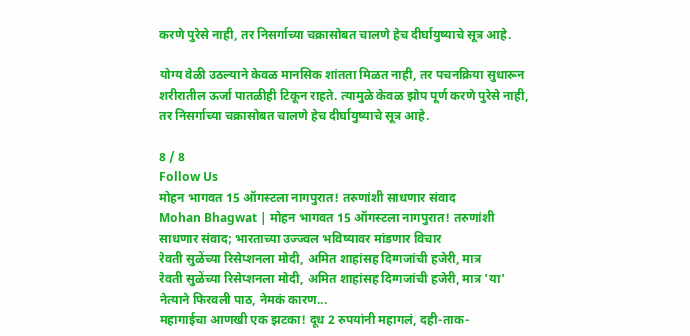करणे पुरेसे नाही, तर निसर्गाच्या चक्रासोबत चालणे हेच दीर्घायुष्याचे सूत्र आहे.

योग्य वेळी उठल्याने केवळ मानसिक शांतता मिळत नाही, तर पचनक्रिया सुधारून शरीरातील ऊर्जा पातळीही टिकून राहते. त्यामुळे केवळ झोप पूर्ण करणे पुरेसे नाही, तर निसर्गाच्या चक्रासोबत चालणे हेच दीर्घायुष्याचे सूत्र आहे.

8 / 8
Follow Us
मोहन भागवत 15 ऑगस्टला नागपुरात! तरुणांशी साधणार संवाद
Mohan Bhagwat | मोहन भागवत 15 ऑगस्टला नागपुरात! तरुणांशी साधणार संवाद; भारताच्या उज्ज्वल भविष्यावर मांडणार विचार
रेवती सुळेंच्या रिसेप्शनला मोदी, अमित शाहांसह दिग्गजांची हजेरी, मात्र
रेवती सुळेंच्या रिसेप्शनला मोदी, अमित शाहांसह दिग्गजांची हजेरी, मात्र 'या' नेत्याने फिरवली पाठ, नेमकं कारण...
महागाईचा आणखी एक झटका! दूध 2 रुपयांनी महागलं, दही-ताक-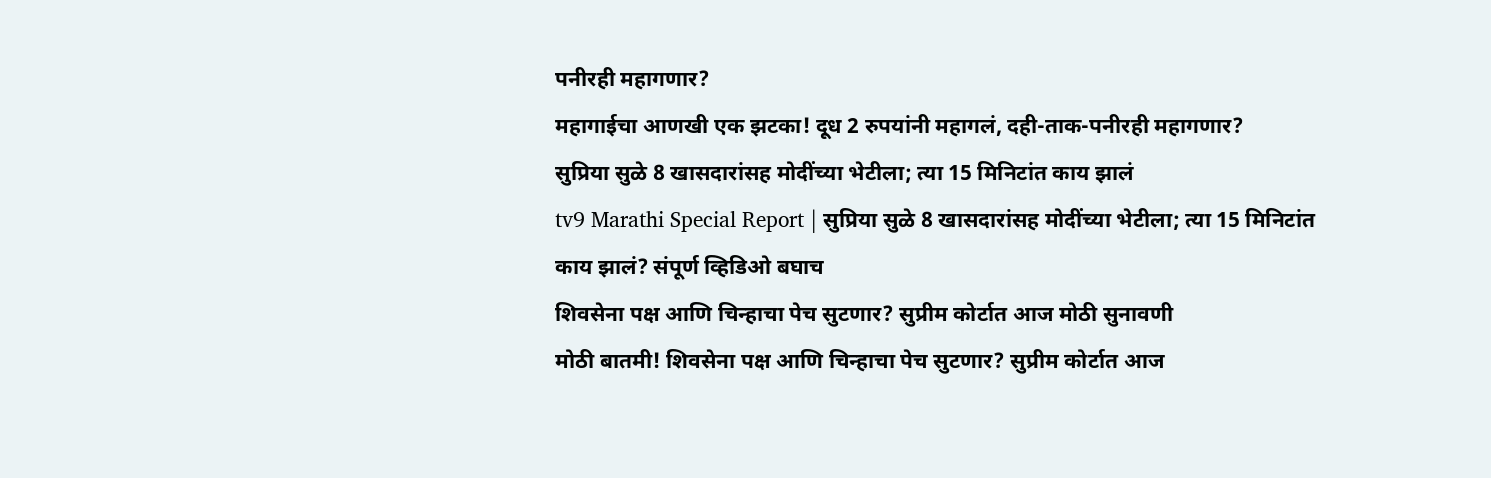पनीरही महागणार?
महागाईचा आणखी एक झटका! दूध 2 रुपयांनी महागलं, दही-ताक-पनीरही महागणार?
सुप्रिया सुळे 8 खासदारांसह मोदींच्या भेटीला; त्या 15 मिनिटांत काय झालं
tv9 Marathi Special Report | सुप्रिया सुळे 8 खासदारांसह मोदींच्या भेटीला; त्या 15 मिनिटांत काय झालं? संपूर्ण व्हिडिओ बघाच
शिवसेना पक्ष आणि चिन्हाचा पेच सुटणार? सुप्रीम कोर्टात आज मोठी सुनावणी
मोठी बातमी! शिवसेना पक्ष आणि चिन्हाचा पेच सुटणार? सुप्रीम कोर्टात आज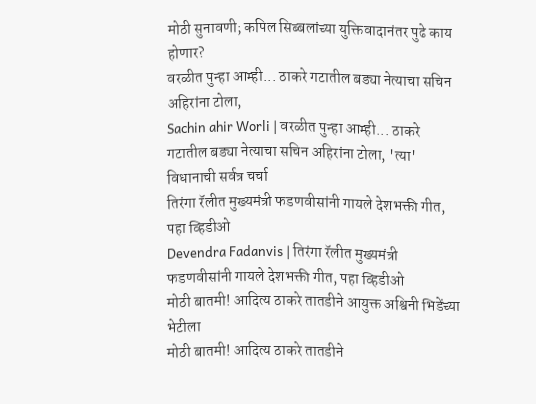मोठी सुनावणी; कपिल सिब्बलांच्या युक्तिवादानंतर पुढे काय होणार?
वरळीत पुन्हा आम्ही... ठाकरे गटातील बड्या नेत्याचा सचिन अहिरांना टोला,
Sachin ahir Worli | वरळीत पुन्हा आम्ही... ठाकरे गटातील बड्या नेत्याचा सचिन अहिरांना टोला, 'त्या' विधानाची सर्वत्र चर्चा
तिरंगा रॅलीत मुख्यमंत्री फडणवीसांनी गायले देशभक्ती गीत, पहा व्हिडीओ
Devendra Fadanvis | तिरंगा रॅलीत मुख्यमंत्री फडणवीसांनी गायले देशभक्ती गीत, पहा व्हिडीओ
मोठी बातमी! आदित्य ठाकरे तातडीने आयुक्त अश्विनी भिडेंच्या भेटीला
मोठी बातमी! आदित्य ठाकरे तातडीने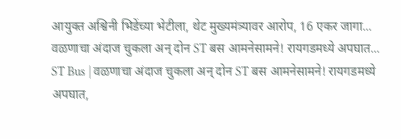आयुक्त अश्विनी भिडेंच्या भेटीला, थेट मुख्यमंत्र्यावर आरोप, 16 एकर जागा...
वळणाचा अंदाज चुकला अन् दोन ST बस आमनेसामने! रायगडमध्ये अपघात...
ST Bus | वळणाचा अंदाज चुकला अन् दोन ST बस आमनेसामने! रायगडमध्ये अपघात,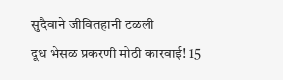सुदैवाने जीवितहानी टळली
दूध भेसळ प्रकरणी मोठी कारवाई! 15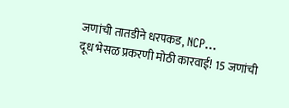जणांची तातडीने धरपकड, NCP...
दूध भेसळ प्रकरणी मोठी कारवाई! 15 जणांची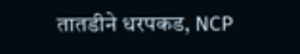तातडीने धरपकड, NCP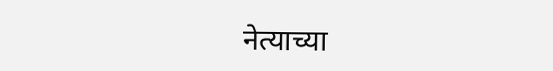नेत्याच्या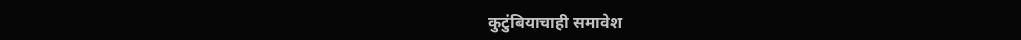कुटुंबियाचाही समावेश